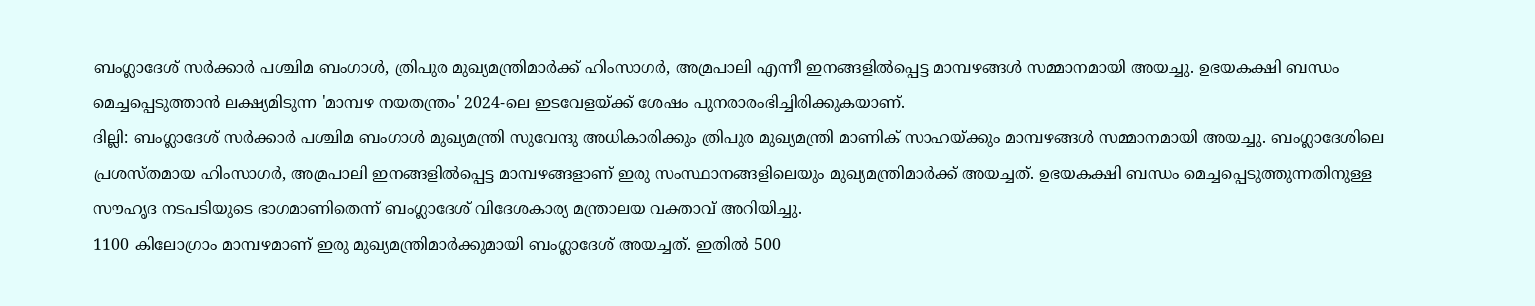ബംഗ്ലാദേശ് സർക്കാർ പശ്ചിമ ബംഗാൾ, ത്രിപുര മുഖ്യമന്ത്രിമാർക്ക് ഹിംസാഗർ, അമ്രപാലി എന്നീ ഇനങ്ങളിൽപ്പെട്ട മാമ്പഴങ്ങൾ സമ്മാനമായി അയച്ചു. ഉഭയകക്ഷി ബന്ധം മെച്ചപ്പെടുത്താൻ ലക്ഷ്യമിടുന്ന 'മാമ്പഴ നയതന്ത്രം' 2024-ലെ ഇടവേളയ്ക്ക് ശേഷം പുനരാരംഭിച്ചിരിക്കുകയാണ്.
ദില്ലി: ബംഗ്ലാദേശ് സർക്കാർ പശ്ചിമ ബംഗാൾ മുഖ്യമന്ത്രി സുവേന്ദു അധികാരിക്കും ത്രിപുര മുഖ്യമന്ത്രി മാണിക് സാഹയ്ക്കും മാമ്പഴങ്ങൾ സമ്മാനമായി അയച്ചു. ബംഗ്ലാദേശിലെ പ്രശസ്തമായ ഹിംസാഗർ, അമ്രപാലി ഇനങ്ങളിൽപ്പെട്ട മാമ്പഴങ്ങളാണ് ഇരു സംസ്ഥാനങ്ങളിലെയും മുഖ്യമന്ത്രിമാർക്ക് അയച്ചത്. ഉഭയകക്ഷി ബന്ധം മെച്ചപ്പെടുത്തുന്നതിനുള്ള സൗഹൃദ നടപടിയുടെ ഭാഗമാണിതെന്ന് ബംഗ്ലാദേശ് വിദേശകാര്യ മന്ത്രാലയ വക്താവ് അറിയിച്ചു.
1100 കിലോഗ്രാം മാമ്പഴമാണ് ഇരു മുഖ്യമന്ത്രിമാർക്കുമായി ബംഗ്ലാദേശ് അയച്ചത്. ഇതിൽ 500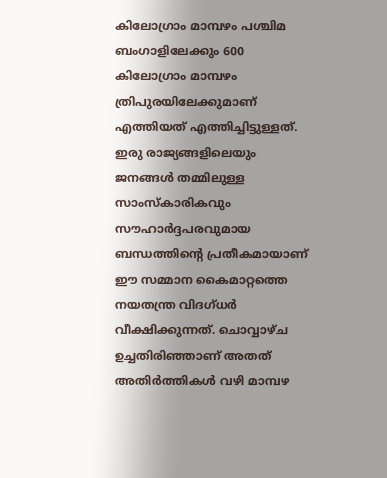കിലോഗ്രാം മാമ്പഴം പശ്ചിമ ബംഗാളിലേക്കും 600 കിലോഗ്രാം മാമ്പഴം ത്രിപുരയിലേക്കുമാണ് എത്തിയത് എത്തിച്ചിട്ടുള്ളത്. ഇരു രാജ്യങ്ങളിലെയും ജനങ്ങൾ തമ്മിലുള്ള സാംസ്കാരികവും സൗഹാർദ്ദപരവുമായ ബന്ധത്തിന്റെ പ്രതീകമായാണ് ഈ സമ്മാന കൈമാറ്റത്തെ നയതന്ത്ര വിദഗ്ധർ വീക്ഷിക്കുന്നത്. ചൊവ്വാഴ്ച ഉച്ചതിരിഞ്ഞാണ് അതത് അതിർത്തികൾ വഴി മാമ്പഴ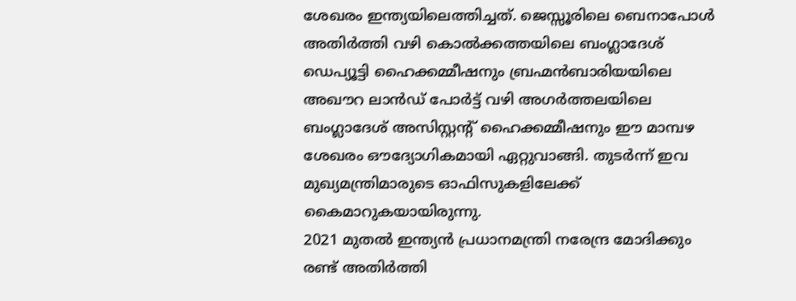ശേഖരം ഇന്ത്യയിലെത്തിച്ചത്. ജെസ്സൂരിലെ ബെനാപോൾ അതിർത്തി വഴി കൊൽക്കത്തയിലെ ബംഗ്ലാദേശ് ഡെപ്യൂട്ടി ഹൈക്കമ്മീഷനും ബ്രഹ്മൻബാരിയയിലെ അഖൗറ ലാൻഡ് പോർട്ട് വഴി അഗർത്തലയിലെ ബംഗ്ലാദേശ് അസിസ്റ്റന്റ് ഹൈക്കമ്മീഷനും ഈ മാമ്പഴ ശേഖരം ഔദ്യോഗികമായി ഏറ്റുവാങ്ങി. തുടർന്ന് ഇവ മുഖ്യമന്ത്രിമാരുടെ ഓഫിസുകളിലേക്ക് കൈമാറുകയായിരുന്നു.
2021 മുതൽ ഇന്ത്യൻ പ്രധാനമന്ത്രി നരേന്ദ്ര മോദിക്കും രണ്ട് അതിർത്തി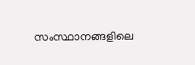സംസ്ഥാനങ്ങളിലെ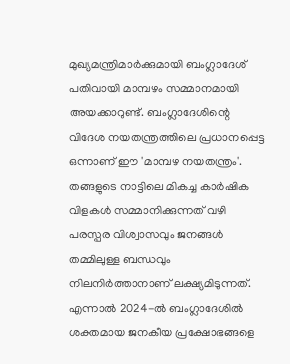മുഖ്യമന്ത്രിമാർക്കുമായി ബംഗ്ലാദേശ് പതിവായി മാമ്പഴം സമ്മാനമായി അയക്കാറുണ്ട്. ബംഗ്ലാദേശിന്റെ വിദേശ നയതന്ത്രത്തിലെ പ്രധാനപ്പെട്ട ഒന്നാണ് ഈ 'മാമ്പഴ നയതന്ത്രം'. തങ്ങളുടെ നാട്ടിലെ മികച്ച കാർഷിക വിളകൾ സമ്മാനിക്കുന്നത് വഴി പരസ്പര വിശ്വാസവും ജനങ്ങൾ തമ്മിലുള്ള ബന്ധവും നിലനിർത്താനാണ് ലക്ഷ്യമിടുന്നത്. എന്നാൽ 2024-ൽ ബംഗ്ലാദേശിൽ ശക്തമായ ജനകീയ പ്രക്ഷോഭങ്ങളെ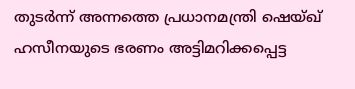തുടർന്ന് അന്നത്തെ പ്രധാനമന്ത്രി ഷെയ്ഖ് ഹസീനയുടെ ഭരണം അട്ടിമറിക്കപ്പെട്ട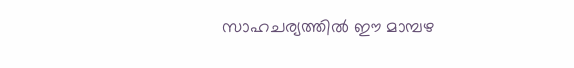സാഹചര്യത്തിൽ ഈ മാമ്പഴ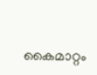കൈമാറ്റം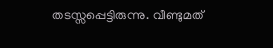തടസ്സപ്പെട്ടിരുന്നു. വീണ്ടുമത്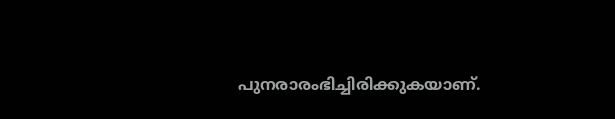പുനരാരംഭിച്ചിരിക്കുകയാണ്.